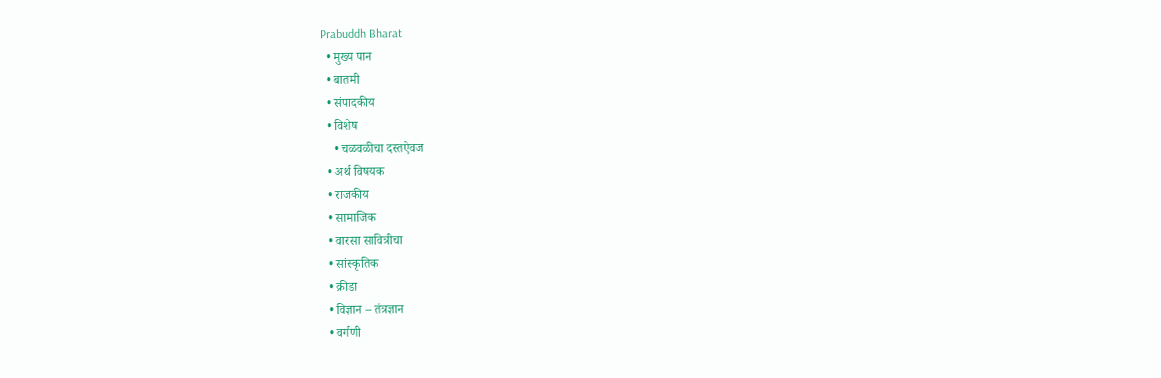Prabuddh Bharat
  • मुख्य पान
  • बातमी
  • संपादकीय
  • विशेष
    • चळवळीचा दस्तऐवज
  • अर्थ विषयक
  • राजकीय
  • सामाजिक
  • वारसा सावित्रीचा
  • सांस्कृतिक
  • क्रीडा
  • विज्ञान – तंत्रज्ञान
  • वर्गणी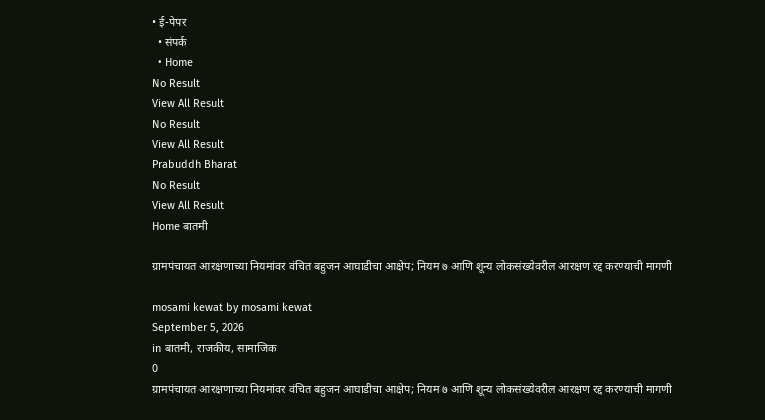• ई-पेपर
  • संपर्क
  • Home
No Result
View All Result
No Result
View All Result
Prabuddh Bharat
No Result
View All Result
Home बातमी

ग्रामपंचायत आरक्षणाच्या नियमांवर वंचित बहुजन आघाडीचा आक्षेप; नियम ७ आणि शून्य लोकसंख्येवरील आरक्षण रद्द करण्याची मागणी

mosami kewat by mosami kewat
September 5, 2026
in बातमी, राजकीय, सामाजिक
0
ग्रामपंचायत आरक्षणाच्या नियमांवर वंचित बहुजन आघाडीचा आक्षेप; नियम ७ आणि शून्य लोकसंख्येवरील आरक्षण रद्द करण्याची मागणी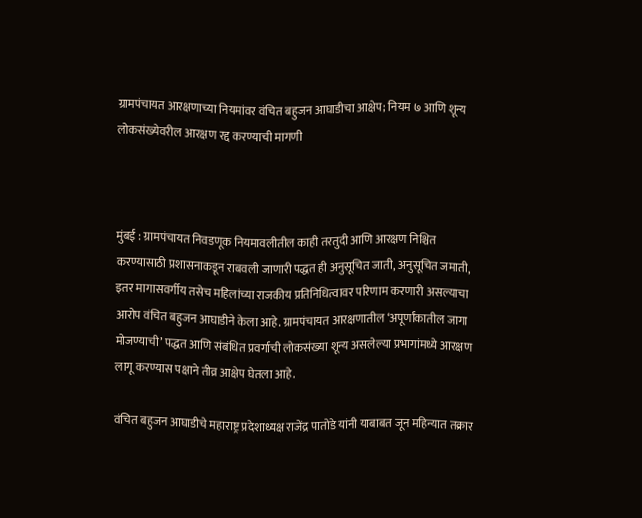ग्रामपंचायत आरक्षणाच्या नियमांवर वंचित बहुजन आघाडीचा आक्षेप; नियम ७ आणि शून्य लोकसंख्येवरील आरक्षण रद्द करण्याची मागणी



मुंबई : ग्रामपंचायत निवडणूक नियमावलीतील काही तरतुदी आणि आरक्षण निश्चित करण्यासाठी प्रशासनाकडून राबवली जाणारी पद्धत ही अनुसूचित जाती, अनुसूचित जमाती, इतर मागासवर्गीय तसेच महिलांच्या राजकीय प्रतिनिधित्वावर परिणाम करणारी असल्याचा आरोप वंचित बहुजन आघाडीने केला आहे. ग्रामपंचायत आरक्षणातील ‘अपूर्णांकातील जागा मोजण्याची’ पद्धत आणि संबंधित प्रवर्गाची लोकसंख्या शून्य असलेल्या प्रभागांमध्ये आरक्षण लागू करण्यास पक्षाने तीव्र आक्षेप घेतला आहे.

वंचित बहुजन आघाडीचे महाराष्ट्र प्रदेशाध्यक्ष राजेंद्र पातोडे यांनी याबाबत जून महिन्यात तक्रार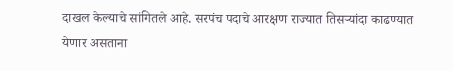दाखल केल्याचे सांगितले आहे. सरपंच पदाचे आरक्षण राज्यात तिसऱ्यांदा काढण्यात येणार असताना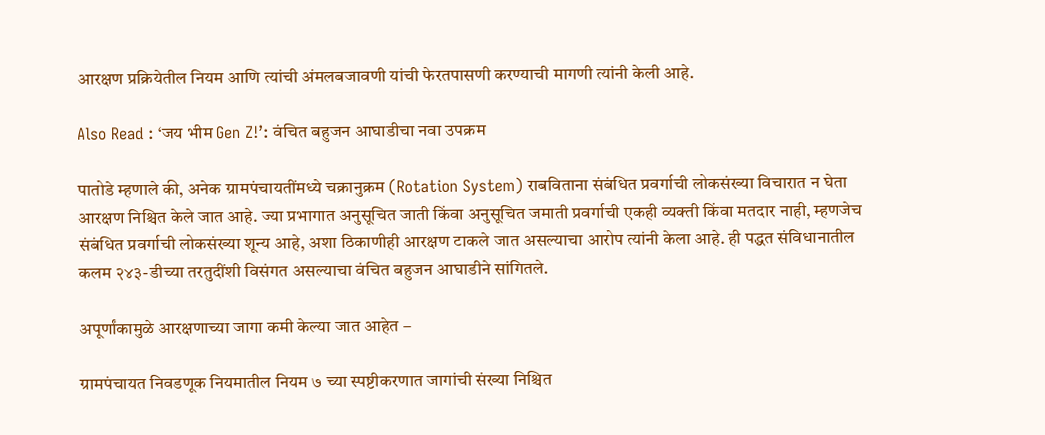आरक्षण प्रक्रियेतील नियम आणि त्यांची अंमलबजावणी यांची फेरतपासणी करण्याची मागणी त्यांनी केली आहे.

Also Read : ‘जय भीम Gen Z!’: वंचित बहुजन आघाडीचा नवा उपक्रम

पातोडे म्हणाले की, अनेक ग्रामपंचायतींमध्ये चक्रानुक्रम (Rotation System) राबविताना संबंधित प्रवर्गाची लोकसंख्या विचारात न घेता आरक्षण निश्चित केले जात आहे. ज्या प्रभागात अनुसूचित जाती किंवा अनुसूचित जमाती प्रवर्गाची एकही व्यक्ती किंवा मतदार नाही, म्हणजेच संबंधित प्रवर्गाची लोकसंख्या शून्य आहे, अशा ठिकाणीही आरक्षण टाकले जात असल्याचा आरोप त्यांनी केला आहे. ही पद्धत संविधानातील कलम २४३-डीच्या तरतुदींशी विसंगत असल्याचा वंचित बहुजन आघाडीने सांगितले.

अपूर्णांकामुळे आरक्षणाच्या जागा कमी केल्या जात आहेत –

ग्रामपंचायत निवडणूक नियमातील नियम ७ च्या स्पष्टीकरणात जागांची संख्या निश्चित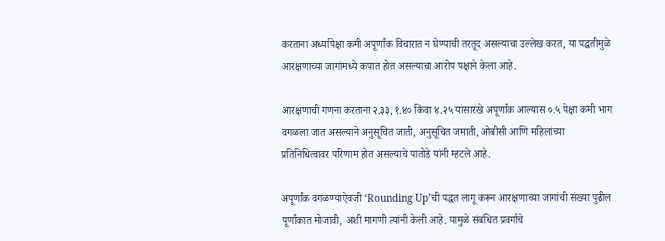करताना अर्ध्यापेक्षा कमी अपूर्णांक विचारात न घेण्याची तरतूद असल्याचा उल्लेख करत, या पद्धतीमुळे आरक्षणाच्या जागांमध्ये कपात होत असल्याचा आरोप पक्षाने केला आहे.

आरक्षणाची गणना करताना २.३३, १.४० किंवा ४.२५ यांसारखे अपूर्णांक आल्यास ०.५ पेक्षा कमी भाग वगळला जात असल्याने अनुसूचित जाती, अनुसूचित जमाती, ओबीसी आणि महिलांच्या प्रतिनिधित्वावर परिणाम होत असल्याचे पातोडे यांनी म्हटले आहे.

अपूर्णांक वगळण्याऐवजी ‘Rounding Up’ची पद्धत लागू करून आरक्षणाच्या जागांची संख्या पुढील पूर्णांकात मोजावी, अशी मागणी त्यांनी केली आहे. यामुळे संबंधित प्रवर्गाचे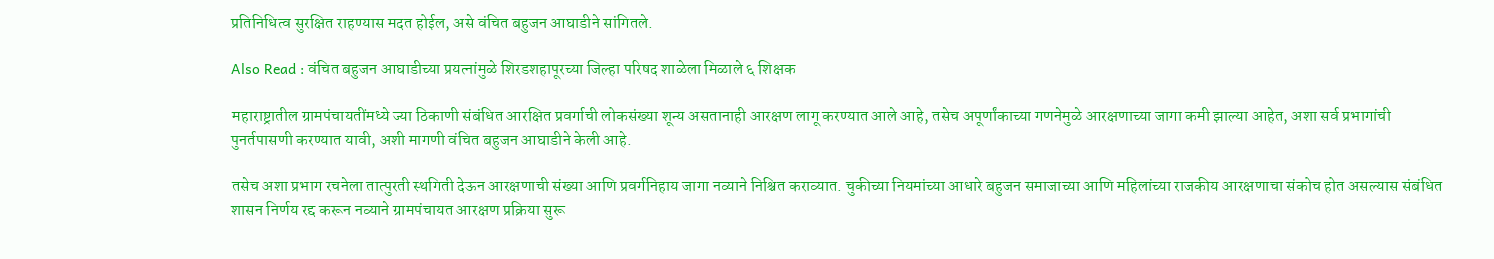प्रतिनिधित्व सुरक्षित राहण्यास मदत होईल, असे वंचित बहुजन आघाडीने सांगितले.

Also Read : वंचित बहुजन आघाडीच्या प्रयत्नांमुळे शिरडशहापूरच्या जिल्हा परिषद शाळेला मिळाले ६ शिक्षक

महाराष्ट्रातील ग्रामपंचायतींमध्ये ज्या ठिकाणी संबंधित आरक्षित प्रवर्गाची लोकसंख्या शून्य असतानाही आरक्षण लागू करण्यात आले आहे, तसेच अपूर्णांकाच्या गणनेमुळे आरक्षणाच्या जागा कमी झाल्या आहेत, अशा सर्व प्रभागांची पुनर्तपासणी करण्यात यावी, अशी मागणी वंचित बहुजन आघाडीने केली आहे.

तसेच अशा प्रभाग रचनेला तात्पुरती स्थगिती देऊन आरक्षणाची संख्या आणि प्रवर्गनिहाय जागा नव्याने निश्चित कराव्यात. चुकीच्या नियमांच्या आधारे बहुजन समाजाच्या आणि महिलांच्या राजकीय आरक्षणाचा संकोच होत असल्यास संबंधित शासन निर्णय रद्द करून नव्याने ग्रामपंचायत आरक्षण प्रक्रिया सुरू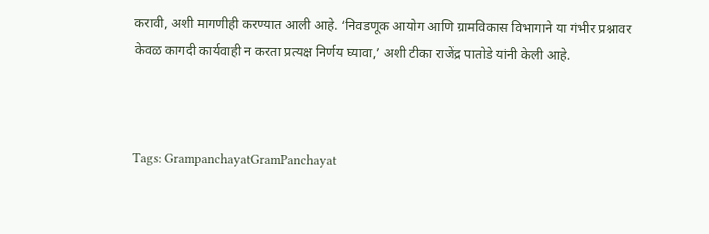करावी, अशी मागणीही करण्यात आली आहे. ‘निवडणूक आयोग आणि ग्रामविकास विभागाने या गंभीर प्रश्नावर केवळ कागदी कार्यवाही न करता प्रत्यक्ष निर्णय घ्यावा,’ अशी टीका राजेंद्र पातोडे यांनी केली आहे.



Tags: GrampanchayatGramPanchayat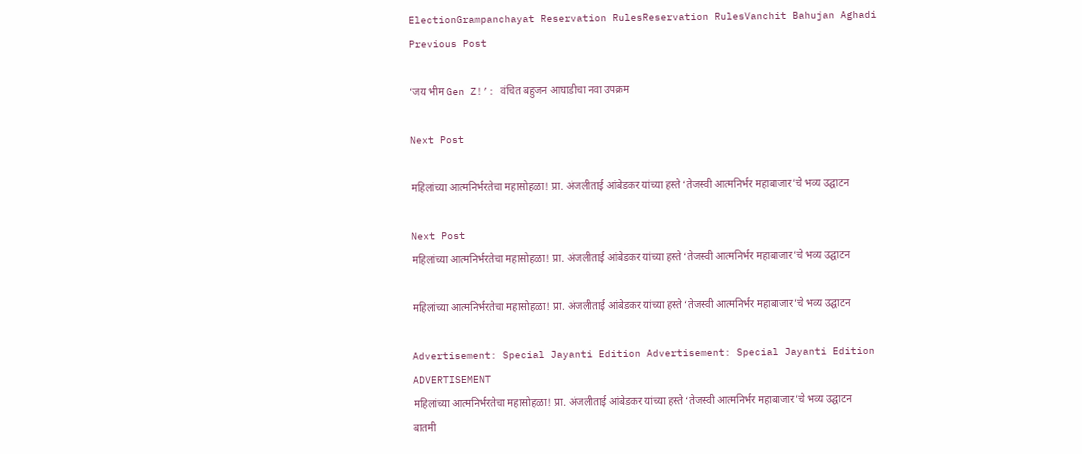ElectionGrampanchayat Reservation RulesReservation RulesVanchit Bahujan Aghadi
Previous Post

‘जय भीम Gen Z!’: वंचित बहुजन आघाडीचा नवा उपक्रम

Next Post

महिलांच्या आत्मनिर्भरतेचा महासोहळा! प्रा. अंजलीताई आंबेडकर यांच्या हस्ते ‘तेजस्वी आत्मनिर्भर महाबाजार’चे भव्य उद्घाटन

Next Post
महिलांच्या आत्मनिर्भरतेचा महासोहळा! प्रा. अंजलीताई आंबेडकर यांच्या हस्ते ‘तेजस्वी आत्मनिर्भर महाबाजार’चे भव्य उद्घाटन

महिलांच्या आत्मनिर्भरतेचा महासोहळा! प्रा. अंजलीताई आंबेडकर यांच्या हस्ते ‘तेजस्वी आत्मनिर्भर महाबाजार’चे भव्य उद्घाटन

Advertisement: Special Jayanti Edition Advertisement: Special Jayanti Edition
ADVERTISEMENT
महिलांच्या आत्मनिर्भरतेचा महासोहळा! प्रा. अंजलीताई आंबेडकर यांच्या हस्ते ‘तेजस्वी आत्मनिर्भर महाबाजार’चे भव्य उद्घाटन
बातमी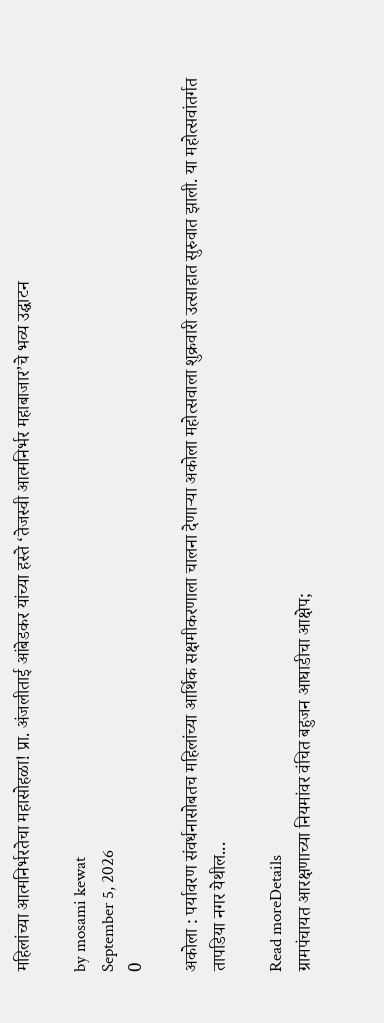महिलांच्या आत्मनिर्भरतेचा महासोहळा! प्रा. अंजलीताई आंबेडकर यांच्या हस्ते ‘तेजस्वी आत्मनिर्भर महाबाजार’चे भव्य उद्घाटन

by mosami kewat
September 5, 2026
0

अकोला : पर्यावरण संवर्धनासोबतच महिलांच्या आर्थिक सक्षमीकरणाला चालना देणाऱ्या अकोला महोत्सवाला शुक्रवारी उत्साहात सुरुवात झाली. या महोत्सवांतर्गत तापडिया नगर येथील...

Read moreDetails
ग्रामपंचायत आरक्षणाच्या नियमांवर वंचित बहुजन आघाडीचा आक्षेप;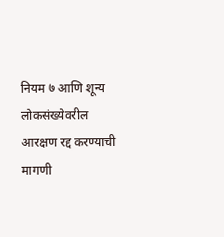नियम ७ आणि शून्य लोकसंख्येवरील आरक्षण रद्द करण्याची मागणी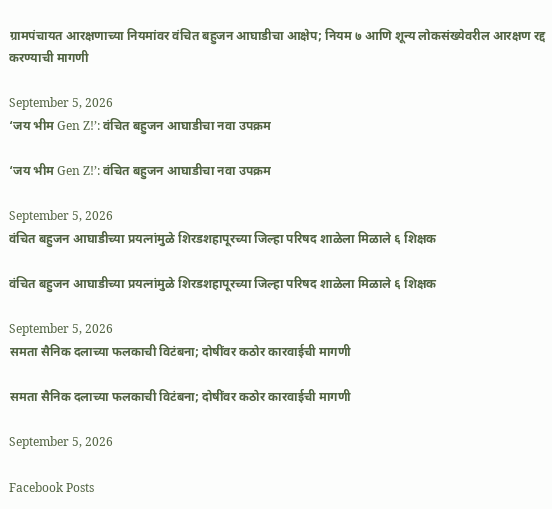ग्रामपंचायत आरक्षणाच्या नियमांवर वंचित बहुजन आघाडीचा आक्षेप; नियम ७ आणि शून्य लोकसंख्येवरील आरक्षण रद्द करण्याची मागणी

September 5, 2026
‘जय भीम Gen Z!’: वंचित बहुजन आघाडीचा नवा उपक्रम

‘जय भीम Gen Z!’: वंचित बहुजन आघाडीचा नवा उपक्रम

September 5, 2026
वंचित बहुजन आघाडीच्या प्रयत्नांमुळे शिरडशहापूरच्या जिल्हा परिषद शाळेला मिळाले ६ शिक्षक

वंचित बहुजन आघाडीच्या प्रयत्नांमुळे शिरडशहापूरच्या जिल्हा परिषद शाळेला मिळाले ६ शिक्षक

September 5, 2026
समता सैनिक दलाच्या फलकाची विटंबना; दोषींवर कठोर कारवाईची मागणी

समता सैनिक दलाच्या फलकाची विटंबना; दोषींवर कठोर कारवाईची मागणी

September 5, 2026

Facebook Posts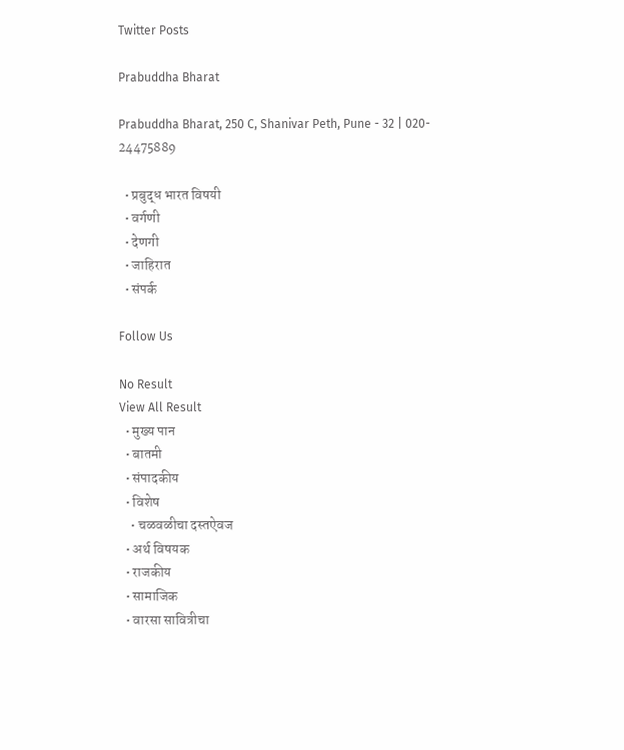Twitter Posts

Prabuddha Bharat

Prabuddha Bharat, 250 C, Shanivar Peth, Pune - 32 | 020- 24475889

  • प्रबुद्ध भारत विषयी
  • वर्गणी
  • देणगी
  • जाहिरात
  • संपर्क

Follow Us

No Result
View All Result
  • मुख्य पान
  • बातमी
  • संपादकीय
  • विशेष
    • चळवळीचा दस्तऐवज
  • अर्थ विषयक
  • राजकीय
  • सामाजिक
  • वारसा सावित्रीचा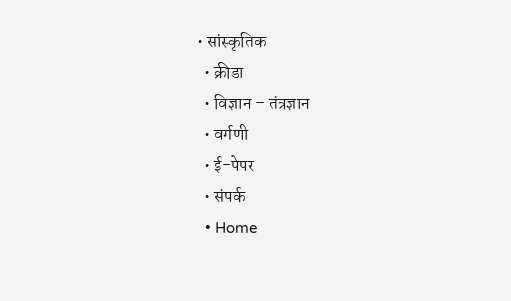• सांस्कृतिक
  • क्रीडा
  • विज्ञान – तंत्रज्ञान
  • वर्गणी
  • ई-पेपर
  • संपर्क
  • Home